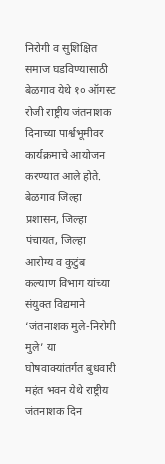निरोगी व सुशिक्षित समाज घडविण्यासाठी बेळगाव येथे १० ऑगस्ट रोजी राष्ट्रीय जंतनाशक दिनाच्या पार्श्वभूमीवर कार्यक्रमाचे आयोजन करण्यात आले होते.
बेळगाव जिल्हा प्रशासन, जिल्हा पंचायत, जिल्हा आरोग्य व कुटुंब कल्याण विभाग यांच्या संयुक्त विद्यमाने ‘जंतनाशक मुले-निरोगी मुले’ या घोषवाक्यांतर्गत बुधवारी महंत भवन येथे राष्ट्रीय जंतनाशक दिन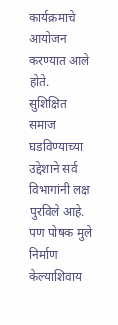कार्यक्रमाचे आयोजन करण्यात आले होते.
सुशिक्षित समाज घडविण्याच्या उद्देशाने सर्व विभागांनी लक्ष पुरविले आहे. पण पोषक मुले निर्माण केल्याशिवाय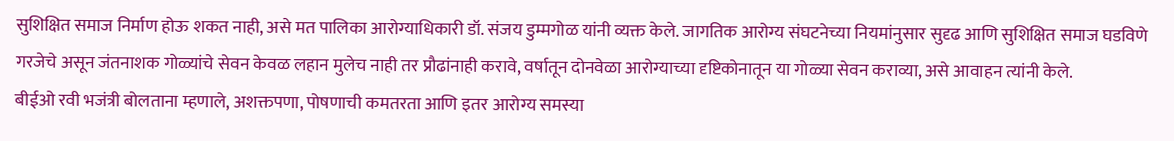सुशिक्षित समाज निर्माण होऊ शकत नाही, असे मत पालिका आरोग्याधिकारी डॉ. संजय डुम्मगोळ यांनी व्यक्त केले. जागतिक आरोग्य संघटनेच्या नियमांनुसार सुदृढ आणि सुशिक्षित समाज घडविणे गरजेचे असून जंतनाशक गोळ्यांचे सेवन केवळ लहान मुलेच नाही तर प्रौढांनाही करावे, वर्षातून दोनवेळा आरोग्याच्या दृष्टिकोनातून या गोळ्या सेवन कराव्या, असे आवाहन त्यांनी केले.
बीईओ रवी भजंत्री बोलताना म्हणाले, अशक्तपणा, पोषणाची कमतरता आणि इतर आरोग्य समस्या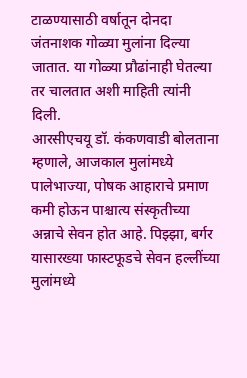टाळण्यासाठी वर्षातून दोनदा जंतनाशक गोळ्या मुलांना दिल्या जातात. या गोळ्या प्रौढांनाही घेतल्या तर चालतात अशी माहिती त्यांनी दिली.
आरसीएचयू डॉ. कंकणवाडी बोलताना म्हणाले, आजकाल मुलांमध्ये पालेभाज्या, पोषक आहाराचे प्रमाण कमी होऊन पाश्चात्य संस्कृतीच्या अन्नाचे सेवन होत आहे. पिझ्झा, बर्गर यासारख्या फास्टफूडचे सेवन हल्लींच्या मुलांमध्ये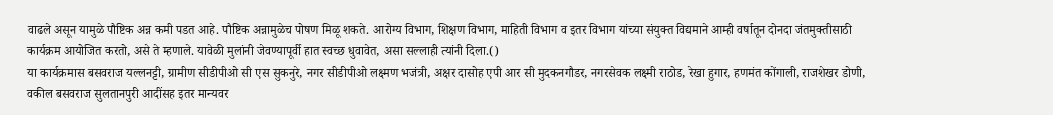वाढले असून यामुळे पौष्टिक अन्न कमी पडत आहे. पौष्टिक अन्नामुळेच पोषण मिळू शकते. आरोग्य विभाग, शिक्षण विभाग, माहिती विभाग व इतर विभाग यांच्या संयुक्त विद्यमाने आम्ही वर्षातून दोनदा जंतमुक्तीसाठी कार्यक्रम आयोजित करतो, असे ते म्हणाले. यावेळी मुलांनी जेवण्यापूर्वी हात स्वच्छ धुवावेत, असा सल्लाही त्यांनी दिला.()
या कार्यक्रमास बसवराज यल्लनट्टी, ग्रामीण सीडीपीओ सी एस सुकनुरे, नगर सीडीपीओ लक्ष्मण भजंत्री, अक्षर दासोह एपी आर सी मुदकनगौडर, नगरसेवक लक्ष्मी राठोड, रेखा हुगार, हणमंत कोंगाली, राजशेखर डोणी, वकील बसवराज सुलतानपुरी आदींसह इतर मान्यवर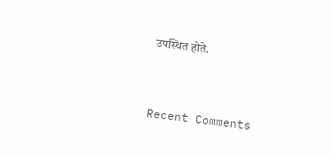उपस्थित होते.


Recent Comments